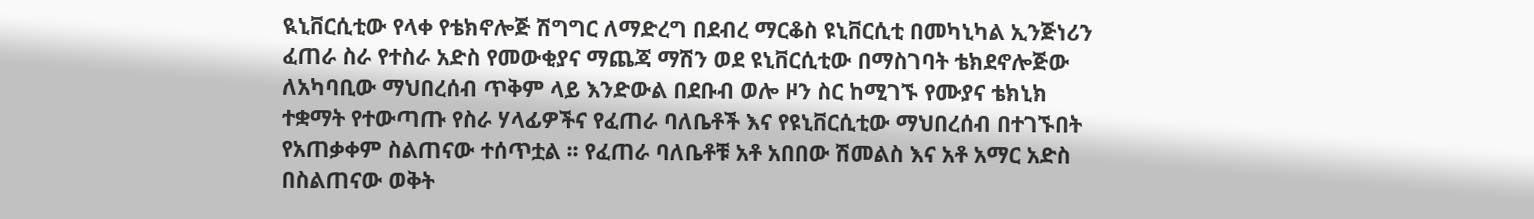ዪኒቨርሲቲው የላቀ የቴክኖሎጅ ሽግግር ለማድረግ በደብረ ማርቆስ ዩኒቨርሲቲ በመካኒካል ኢንጅነሪን ፈጠራ ስራ የተስራ አድስ የመውቂያና ማጨጃ ማሽን ወደ ዩኒቨርሲቲው በማስገባት ቴክደኖሎጅው ለአካባቢው ማህበረሰብ ጥቅም ላይ እንድውል በደቡብ ወሎ ዞን ስር ከሚገኙ የሙያና ቴክኒክ ተቋማት የተውጣጡ የስራ ሃላፊዎችና የፈጠራ ባለቤቶች እና የዩኒቨርሲቲው ማህበረሰብ በተገኙበት የአጠቃቀም ስልጠናው ተሰጥቷል ፡፡ የፈጠራ ባለቤቶቹ አቶ አበበው ሽመልስ እና አቶ አማር አድስ በስልጠናው ወቅት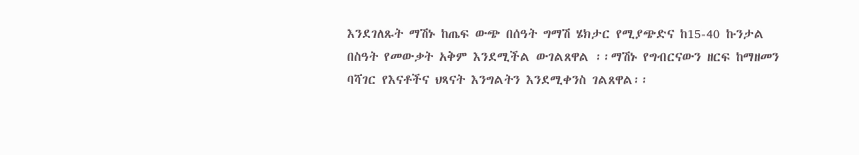እንደገለጹት ማሽኑ ከጤፍ ውጭ በሰዓት ግማሽ ሄክታር የሚያጭድና ከ15-40 ኩንታል በስዓት የመውቃት አቅም እንደሚችል ውገልጸዋል ፡፡ማሽኑ የግብርናውን ዘርፍ ከማዘመን ባሻገር የእናቶችና ህጻናት እንግልትን እንደሚቀንስ ገልጸዋል፡፡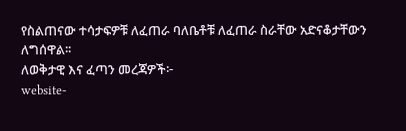የስልጠናው ተሳታፍዎቹ ለፈጠራ ባለቤቶቹ ለፈጠራ ስራቸው አድናቆታቸውን ለግሰዋል፡፡
ለወቅታዊ እና ፈጣን መረጃዎች፦
website-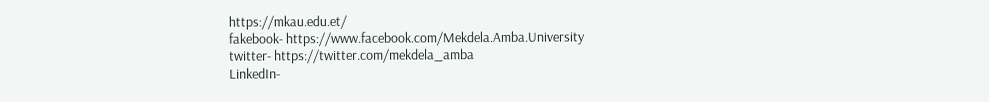https://mkau.edu.et/
fakebook- https://www.facebook.com/Mekdela.Amba.University
twitter- https://twitter.com/mekdela_amba
LinkedIn-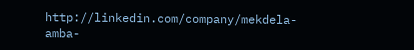http://linkedin.com/company/mekdela-amba-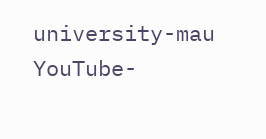university-mau
YouTube-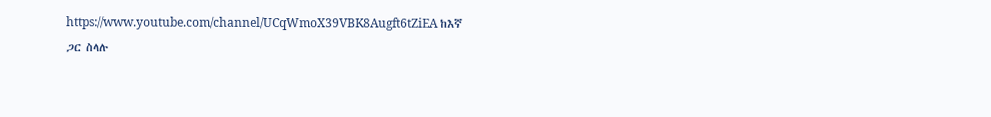https://www.youtube.com/channel/UCqWmoX39VBK8Augft6tZiEA ከእኛ ጋር ስላሉ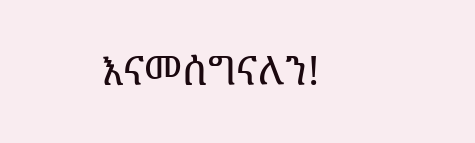እናመሰግናለን!